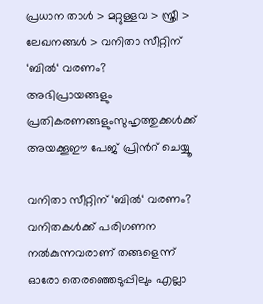പ്രധാന താള്‍ > മറ്റുള്ളവ > സ്ത്രീ > ലേഖനങ്ങള്‍ > വനിതാ സീറ്റിന് ‘ബില്‍‘ വരണം?
അഭിപ്രായങ്ങളും പ്രതികരണങ്ങളുംസുഹൃത്തുക്കള്‍ക്ക് അയക്കൂഈ പേജ് പ്രിന്‍റ് ചെയ്യൂ

വനിതാ സീറ്റിന് ‘ബില്‍‘ വരണം?
വനിതകള്‍ക്ക് പരിഗണന നല്‍കുന്നവരാണ് തങ്ങളെന്ന് ഓരോ തെരഞ്ഞെടുപ്പിലും എല്ലാ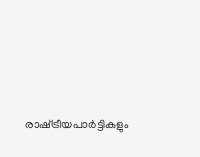രാഷ്‌ട്രീയപാര്‍ട്ടികളും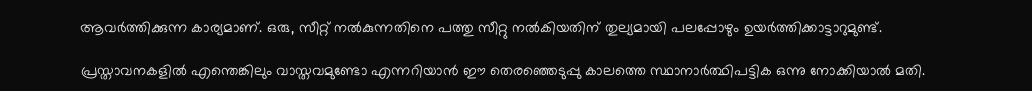ആവര്‍ത്തിക്കുന്ന കാര്യമാണ്. ഒരു, സീറ്റ് നല്‍കുന്നതിനെ പത്തു സീറ്റു നല്‍കിയതിന് തുല്യമായി പലപ്പോഴും ഉയര്‍ത്തിക്കാട്ടാറുമുണ്ട്.

പ്രസ്താവനകളില്‍ എന്തെങ്കിലും വാസ്തവമുണ്ടോ എന്നറിയാന്‍ ഈ തെരഞ്ഞെടുപ്പു കാലത്തെ സ്ഥാനാര്‍ത്ഥിപട്ടിക ഒന്നു നോക്കിയാല്‍ മതി.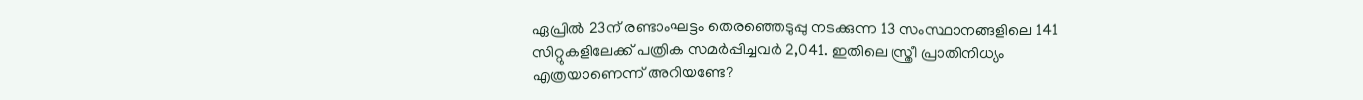ഏപ്രില്‍ 23ന് രണ്ടാംഘട്ടം തെരഞ്ഞെടുപ്പു നടക്കുന്ന 13 സംസ്ഥാനങ്ങളിലെ 141 സിറ്റുകളിലേക്ക് പത്രിക സമര്‍പ്പിച്ചവര്‍ 2,041. ഇതിലെ സ്ത്രീ പ്രാതിനിധ്യം എത്രയാണെന്ന് അറിയണ്ടേ?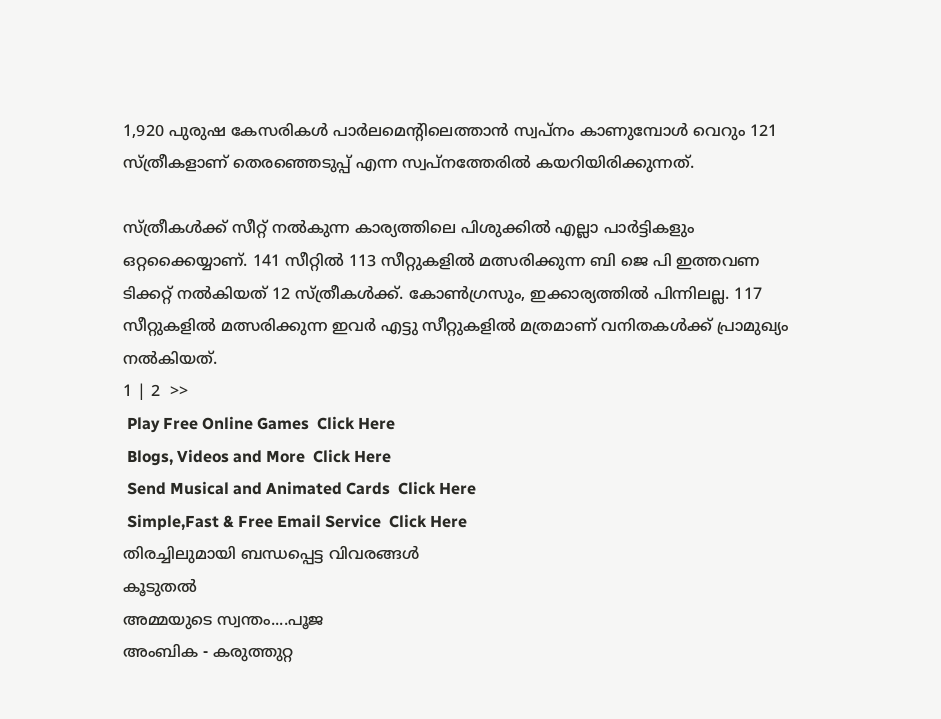1,920 പുരുഷ കേസരികള്‍ പാര്‍ലമെന്‍റിലെത്താന്‍ സ്വപ്നം കാണുമ്പോള്‍ വെറും 121 സ്ത്രീകളാണ് തെരഞ്ഞെടുപ്പ് എന്ന സ്വപ്നത്തേരില്‍ കയറിയിരിക്കുന്നത്.

സ്ത്രീകള്‍ക്ക് സീറ്റ് നല്‍കുന്ന കാര്യത്തിലെ പിശുക്കില്‍ എല്ലാ പാര്‍ട്ടികളും ഒറ്റക്കൈയ്യാണ്. 141 സീറ്റില്‍ 113 സീറ്റുകളില്‍ മത്സരിക്കുന്ന ബി ജെ പി ഇത്തവണ ടിക്കറ്റ് നല്‍കിയത് 12 സ്ത്രീകള്‍ക്ക്. കോണ്‍ഗ്രസും, ഇക്കാര്യത്തില്‍ പിന്നിലല്ല. 117 സീറ്റുകളില്‍ മത്സരിക്കുന്ന ഇവര്‍ എട്ടു സീറ്റുകളില്‍ മത്രമാണ് വനിതകള്‍ക്ക് പ്രാമുഖ്യം നല്‍കിയത്.
1 | 2  >>
 Play Free Online Games  Click Here
 Blogs, Videos and More  Click Here
 Send Musical and Animated Cards  Click Here
 Simple,Fast & Free Email Service  Click Here
തിരച്ചിലുമായി ബന്ധപ്പെട്ട വിവരങ്ങള്‍
കൂടുതല്‍
അമ്മയുടെ സ്വന്തം....പൂജ
അം‌ബിക - കരുത്തുറ്റ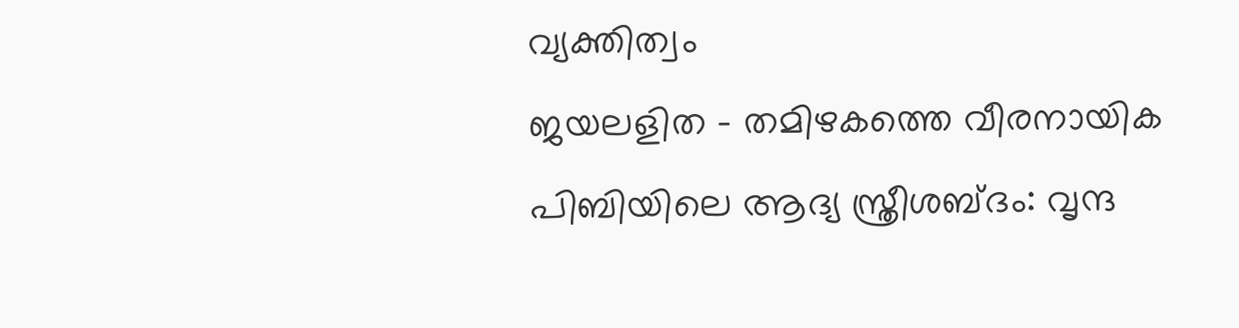വ്യക്തിത്വം
ജയലളിത - തമിഴകത്തെ വീരനായിക
പിബിയിലെ ആദ്യ സ്ത്രീശബ്‌ദം: വൃന്ദ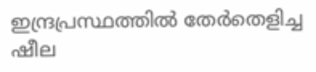ഇന്ദ്രപ്രസ്ഥത്തില്‍ തേര്‍തെളിച്ച ഷീല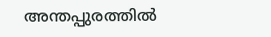അന്തപ്പുരത്തില്‍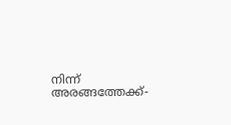നിന്ന് അരങ്ങത്തേക്ക്-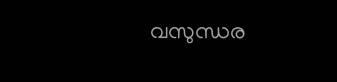വസുന്ധര